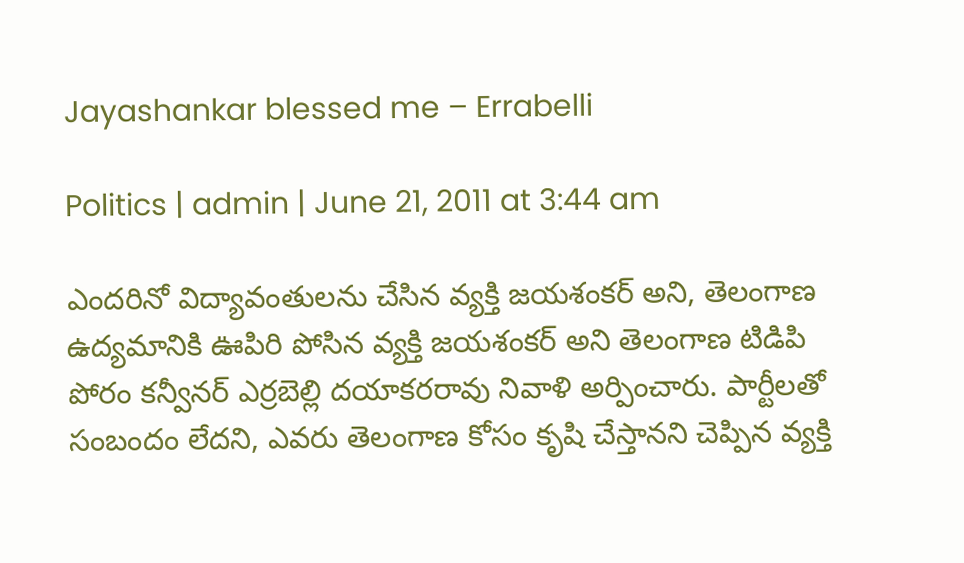Jayashankar blessed me – Errabelli

Politics | admin | June 21, 2011 at 3:44 am

ఎందరినో విద్యావంతులను చేసిన వ్యక్తి జయశంకర్ అని, తెలంగాణ ఉద్యమానికి ఊపిరి పోసిన వ్యక్తి జయశంకర్ అని తెలంగాణ టిడిపి పోరం కన్వీనర్ ఎర్రబెల్లి దయాకరరావు నివాళి అర్పించారు. పార్టీలతో సంబందం లేదని, ఎవరు తెలంగాణ కోసం కృషి చేస్తానని చెప్పిన వ్యక్తి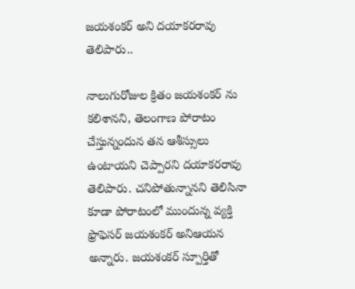జయశంకర్ అని దయాకరరావు తెలిపారు..

నాలుగురోజుల క్రితం జయశంకర్ ను కలిశానని, తెలంగాణ పోరాటం చేస్తున్నందున తన ఆశీస్సులు ఉంటాయని చెప్పారని దయాకరరావు తెలిపారు. చనిపోతున్నానని తెలిసినా కూడా పోరాటంలో ముందున్న వ్యక్తి ఫ్రొఫెసర్ జయశంకర్ అనిఆయన అన్నారు. జయశంకర్ స్పూర్తితో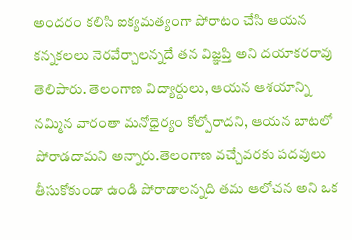అందరం కలిసి ఐక్యమత్యంగా పోరాటం చేసి ఆయన కన్నకలలు నెరవేర్చాలన్నదే తన విజ్ఞప్తి అని దయాకరరావు తెలిపారు. తెలంగాణ విద్యార్దులు, ఆయన ఆశయాన్ని నమ్మిన వారంతా మనోధైర్యం కోల్పోరాదని, ఆయన బాటలో పోరాడదామని అన్నారు.తెలంగాణ వచ్చేవరకు పదవులు తీసుకోకుండా ఉండి పోరాడాలన్నది తమ ఆలోచన అని ఒక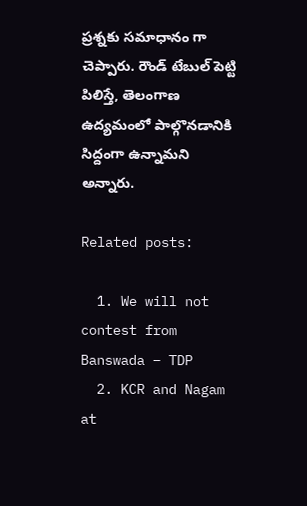ప్రశ్నకు సమాధానం గా చెప్పారు. రౌండ్ టేబుల్ పెట్టి పిలిస్తే, తెలంగాణ ఉద్యమంలో పాల్గొనడానికి సిద్దంగా ఉన్నామని అన్నారు.

Related posts:

  1. We will not contest from Banswada – TDP
  2. KCR and Nagam at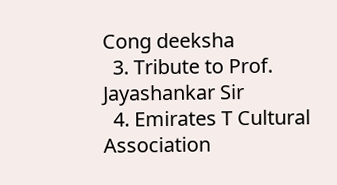Cong deeksha
  3. Tribute to Prof. Jayashankar Sir
  4. Emirates T Cultural Association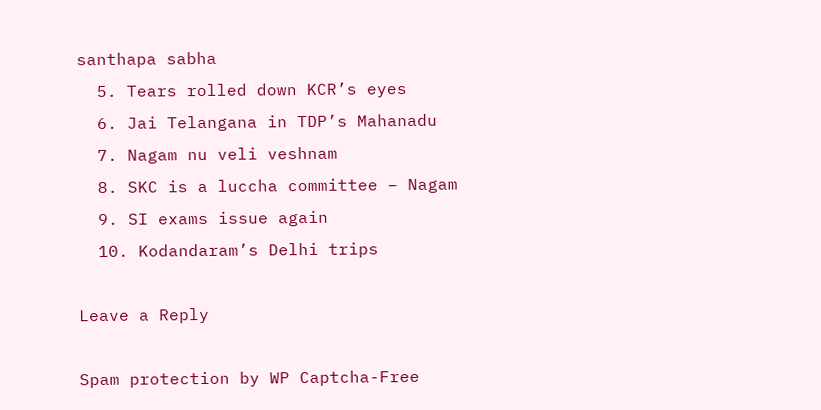santhapa sabha
  5. Tears rolled down KCR’s eyes
  6. Jai Telangana in TDP’s Mahanadu
  7. Nagam nu veli veshnam
  8. SKC is a luccha committee – Nagam
  9. SI exams issue again
  10. Kodandaram’s Delhi trips

Leave a Reply

Spam protection by WP Captcha-Free